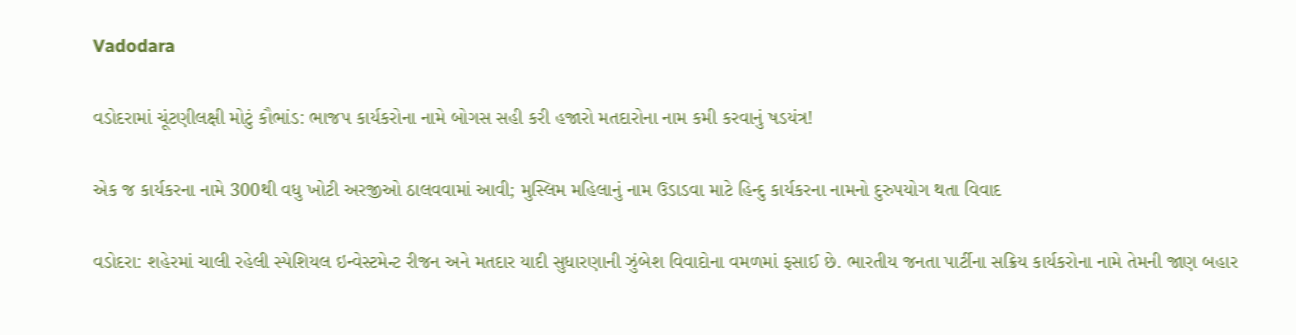Vadodara

વડોદરામાં ચૂંટણીલક્ષી મોટું કૌભાંડ: ભાજપ કાર્યકરોના નામે બોગસ સહી કરી હજારો મતદારોના નામ કમી કરવાનું ષડયંત્ર!

એક જ કાર્યકરના નામે 300થી વધુ ખોટી અરજીઓ ઠાલવવામાં આવી; મુસ્લિમ મહિલાનું નામ ઉડાડવા માટે હિન્દુ કાર્યકરના નામનો દુરુપયોગ થતા વિવાદ

વડોદરા: શહેરમાં ચાલી રહેલી સ્પેશિયલ ઇન્વેસ્ટમેન્ટ રીજન અને મતદાર યાદી સુધારણાની ઝુંબેશ વિવાદોના વમળમાં ફસાઈ છે. ભારતીય જનતા પાર્ટીના સક્રિય કાર્યકરોના નામે તેમની જાણ બહાર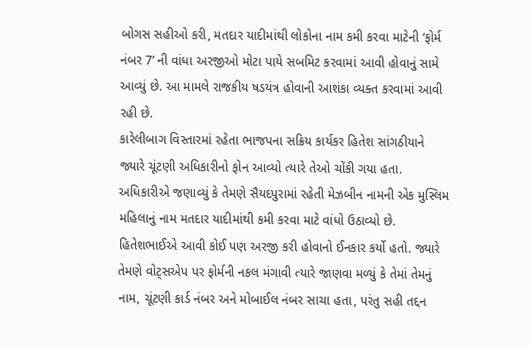બોગસ સહીઓ કરી, મતદાર યાદીમાંથી લોકોના નામ કમી કરવા માટેની ‘ફોર્મ નંબર 7’ ની વાંધા અરજીઓ મોટા પાયે સબમિટ કરવામાં આવી હોવાનું સામે આવ્યું છે. આ મામલે રાજકીય ષડયંત્ર હોવાની આશંકા વ્યક્ત કરવામાં આવી રહી છે.
કારેલીબાગ વિસ્તારમાં રહેતા ભાજપના સક્રિય કાર્યકર હિતેશ સાંગઠીયાને જ્યારે ચૂંટણી અધિકારીનો ફોન આવ્યો ત્યારે તેઓ ચોંકી ગયા હતા. અધિકારીએ જણાવ્યું કે તેમણે સૈયદપુરામાં રહેતી મેઝબીન નામની એક મુસ્લિમ મહિલાનું નામ મતદાર યાદીમાંથી કમી કરવા માટે વાંધો ઉઠાવ્યો છે. હિતેશભાઈએ આવી કોઈ પણ અરજી કરી હોવાનો ઈનકાર કર્યો હતો. જ્યારે તેમણે વોટ્સએપ પર ફોર્મની નકલ મંગાવી ત્યારે જાણવા મળ્યું કે તેમાં તેમનું નામ, ચૂંટણી કાર્ડ નંબર અને મોબાઈલ નંબર સાચા હતા, પરંતુ સહી તદ્દન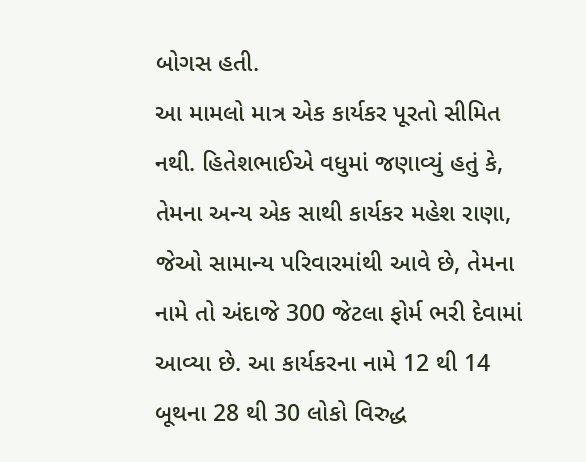બોગસ હતી.
આ મામલો માત્ર એક કાર્યકર પૂરતો સીમિત નથી. હિતેશભાઈએ વધુમાં જણાવ્યું હતું કે, તેમના અન્ય એક સાથી કાર્યકર મહેશ રાણા, જેઓ સામાન્ય પરિવારમાંથી આવે છે, તેમના નામે તો અંદાજે 300 જેટલા ફોર્મ ભરી દેવામાં આવ્યા છે. આ કાર્યકરના નામે 12 થી 14 બૂથના 28 થી 30 લોકો વિરુદ્ધ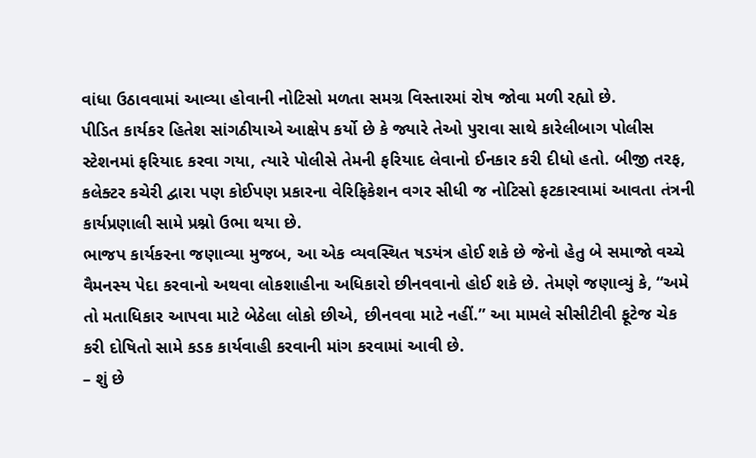વાંધા ઉઠાવવામાં આવ્યા હોવાની નોટિસો મળતા સમગ્ર વિસ્તારમાં રોષ જોવા મળી રહ્યો છે.
પીડિત કાર્યકર હિતેશ સાંગઠીયાએ આક્ષેપ કર્યો છે કે જ્યારે તેઓ પુરાવા સાથે કારેલીબાગ પોલીસ સ્ટેશનમાં ફરિયાદ કરવા ગયા, ત્યારે પોલીસે તેમની ફરિયાદ લેવાનો ઈનકાર કરી દીધો હતો. બીજી તરફ, કલેક્ટર કચેરી દ્વારા પણ કોઈપણ પ્રકારના વેરિફિકેશન વગર સીધી જ નોટિસો ફટકારવામાં આવતા તંત્રની કાર્યપ્રણાલી સામે પ્રશ્નો ઉભા થયા છે.
ભાજપ કાર્યકરના જણાવ્યા મુજબ, આ એક વ્યવસ્થિત ષડયંત્ર હોઈ શકે છે જેનો હેતુ બે સમાજો વચ્ચે વૈમનસ્ય પેદા કરવાનો અથવા લોકશાહીના અધિકારો છીનવવાનો હોઈ શકે છે. તેમણે જણાવ્યું કે, “અમે તો મતાધિકાર આપવા માટે બેઠેલા લોકો છીએ, છીનવવા માટે નહીં.” આ મામલે સીસીટીવી ફૂટેજ ચેક કરી દોષિતો સામે કડક કાર્યવાહી કરવાની માંગ કરવામાં આવી છે.
– શું છે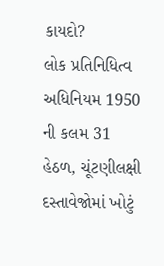કાયદો?
લોક પ્રતિનિધિત્વ અધિનિયમ 1950 ની કલમ 31 હેઠળ, ચૂંટણીલક્ષી દસ્તાવેજોમાં ખોટું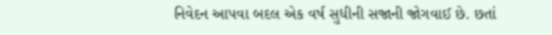નિવેદન આપવા બદલ એક વર્ષ સુધીની સજાની જોગવાઈ છે. છતાં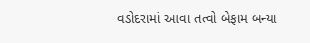વડોદરામાં આવા તત્વો બેફામ બન્યા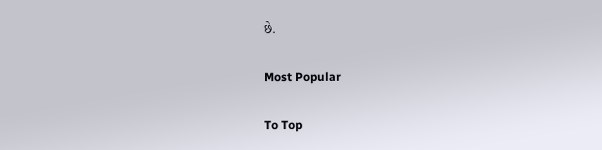છે.

Most Popular

To Top